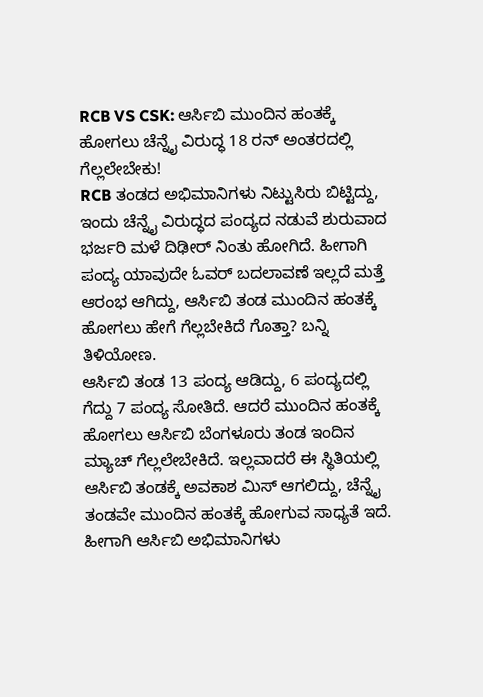RCB VS CSK: ಆರ್ಸಿಬಿ ಮುಂದಿನ ಹಂತಕ್ಕೆ ಹೋಗಲು ಚೆನ್ನೈ ವಿರುದ್ಧ 18 ರನ್ ಅಂತರದಲ್ಲಿ ಗೆಲ್ಲಲೇಬೇಕು!
RCB ತಂಡದ ಅಭಿಮಾನಿಗಳು ನಿಟ್ಟುಸಿರು ಬಿಟ್ಟಿದ್ದು, ಇಂದು ಚೆನ್ನೈ ವಿರುದ್ಧದ ಪಂದ್ಯದ ನಡುವೆ ಶುರುವಾದ ಭರ್ಜರಿ ಮಳೆ ದಿಢೀರ್ ನಿಂತು ಹೋಗಿದೆ. ಹೀಗಾಗಿ ಪಂದ್ಯ ಯಾವುದೇ ಓವರ್ ಬದಲಾವಣೆ ಇಲ್ಲದೆ ಮತ್ತೆ ಆರಂಭ ಆಗಿದ್ದು, ಆರ್ಸಿಬಿ ತಂಡ ಮುಂದಿನ ಹಂತಕ್ಕೆ ಹೋಗಲು ಹೇಗೆ ಗೆಲ್ಲಬೇಕಿದೆ ಗೊತ್ತಾ? ಬನ್ನಿ ತಿಳಿಯೋಣ.
ಆರ್ಸಿಬಿ ತಂಡ 13 ಪಂದ್ಯ ಆಡಿದ್ದು, 6 ಪಂದ್ಯದಲ್ಲಿ ಗೆದ್ದು 7 ಪಂದ್ಯ ಸೋತಿದೆ. ಆದರೆ ಮುಂದಿನ ಹಂತಕ್ಕೆ ಹೋಗಲು ಆರ್ಸಿಬಿ ಬೆಂಗಳೂರು ತಂಡ ಇಂದಿನ ಮ್ಯಾಚ್ ಗೆಲ್ಲಲೇಬೇಕಿದೆ. ಇಲ್ಲವಾದರೆ ಈ ಸ್ಥಿತಿಯಲ್ಲಿ ಆರ್ಸಿಬಿ ತಂಡಕ್ಕೆ ಅವಕಾಶ ಮಿಸ್ ಆಗಲಿದ್ದು, ಚೆನ್ನೈ ತಂಡವೇ ಮುಂದಿನ ಹಂತಕ್ಕೆ ಹೋಗುವ ಸಾಧ್ಯತೆ ಇದೆ. ಹೀಗಾಗಿ ಆರ್ಸಿಬಿ ಅಭಿಮಾನಿಗಳು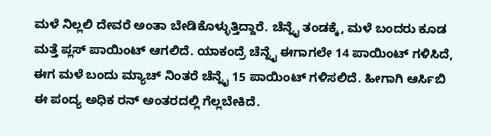ಮಳೆ ನಿಲ್ಲಲಿ ದೇವರೆ ಅಂತಾ ಬೇಡಿಕೊಳ್ಳುತ್ತಿದ್ದಾರೆ. ಚೆನ್ನೈ ತಂಡಕ್ಕೆ, ಮಳೆ ಬಂದರು ಕೂಡ ಮತ್ತೆ ಪ್ಲಸ್ ಪಾಯಿಂಟ್ ಆಗಲಿದೆ. ಯಾಕಂದ್ರೆ ಚೆನ್ನೈ ಈಗಾಗಲೇ 14 ಪಾಯಿಂಟ್ ಗಳಿಸಿದೆ, ಈಗ ಮಳೆ ಬಂದು ಮ್ಯಾಚ್ ನಿಂತರೆ ಚೆನ್ನೈ 15 ಪಾಯಿಂಟ್ ಗಳಿಸಲಿದೆ. ಹೀಗಾಗಿ ಆರ್ಸಿಬಿ ಈ ಪಂದ್ಯ ಅಧಿಕ ರನ್ ಅಂತರದಲ್ಲಿ ಗೆಲ್ಲಬೇಕಿದೆ.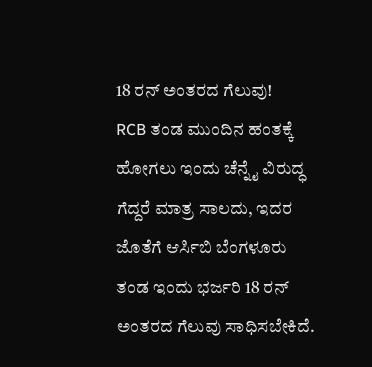18 ರನ್ ಅಂತರದ ಗೆಲುವು!
RCB ತಂಡ ಮುಂದಿನ ಹಂತಕ್ಕೆ ಹೋಗಲು ಇಂದು ಚೆನ್ನೈ ವಿರುದ್ಧ ಗೆದ್ದರೆ ಮಾತ್ರ ಸಾಲದು, ಇದರ ಜೊತೆಗೆ ಆರ್ಸಿಬಿ ಬೆಂಗಳೂರು ತಂಡ ಇಂದು ಭರ್ಜರಿ 18 ರನ್ ಅಂತರದ ಗೆಲುವು ಸಾಧಿಸಬೇಕಿದೆ.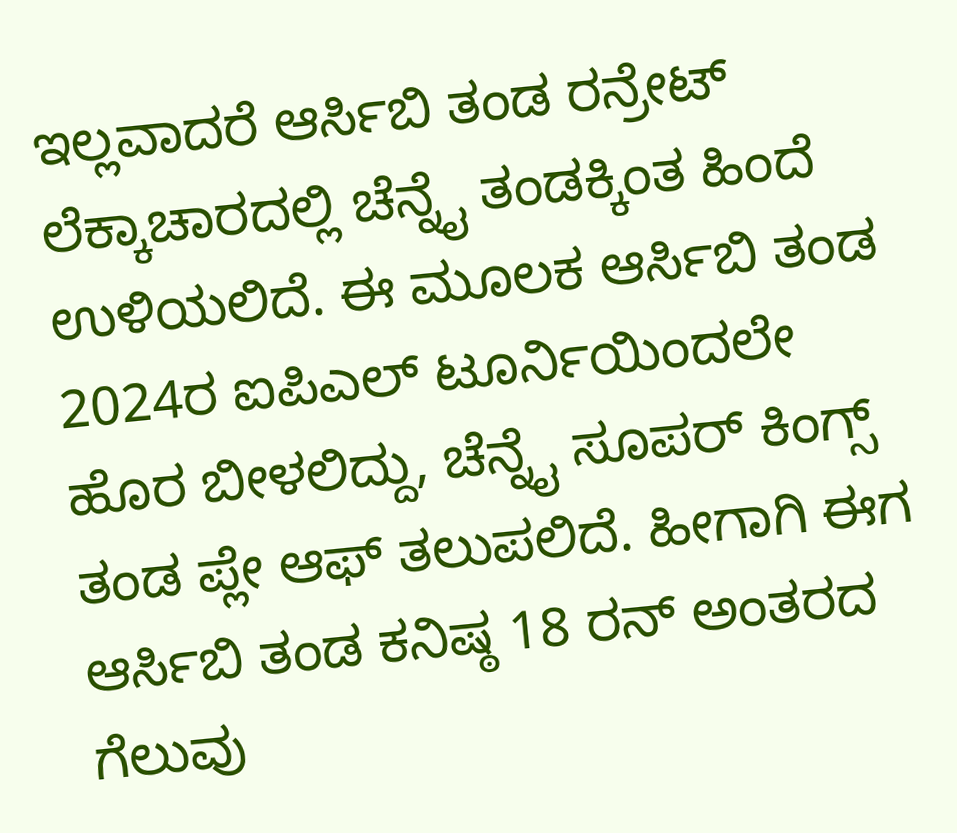ಇಲ್ಲವಾದರೆ ಆರ್ಸಿಬಿ ತಂಡ ರನ್ರೇಟ್ ಲೆಕ್ಕಾಚಾರದಲ್ಲಿ ಚೆನ್ನೈ ತಂಡಕ್ಕಿಂತ ಹಿಂದೆ ಉಳಿಯಲಿದೆ. ಈ ಮೂಲಕ ಆರ್ಸಿಬಿ ತಂಡ 2024ರ ಐಪಿಎಲ್ ಟೂರ್ನಿಯಿಂದಲೇ ಹೊರ ಬೀಳಲಿದ್ದು, ಚೆನ್ನೈ ಸೂಪರ್ ಕಿಂಗ್ಸ್ ತಂಡ ಪ್ಲೇ ಆಫ್ ತಲುಪಲಿದೆ. ಹೀಗಾಗಿ ಈಗ ಆರ್ಸಿಬಿ ತಂಡ ಕನಿಷ್ಠ 18 ರನ್ ಅಂತರದ ಗೆಲುವು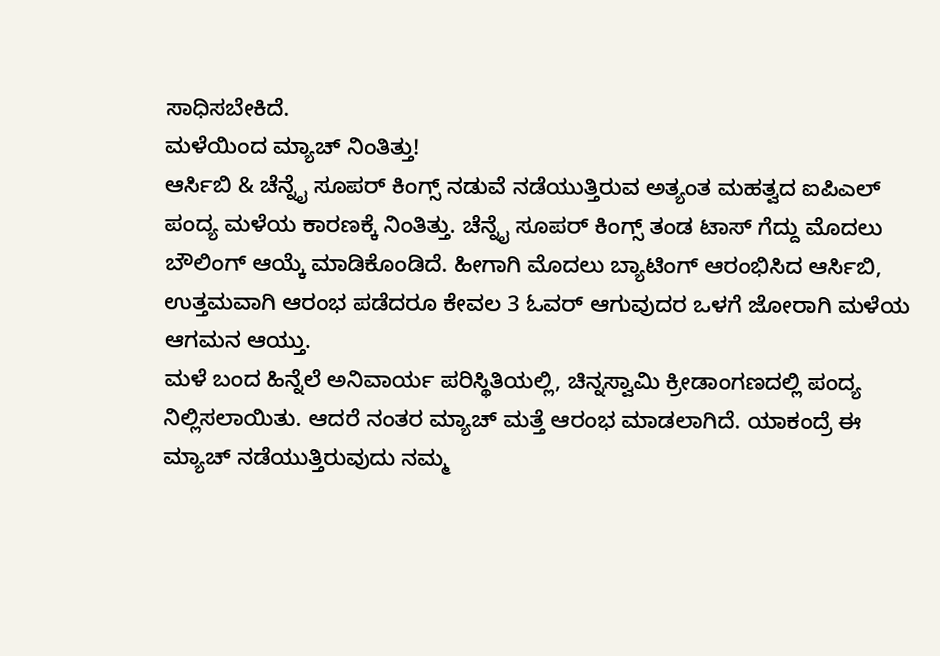ಸಾಧಿಸಬೇಕಿದೆ.
ಮಳೆಯಿಂದ ಮ್ಯಾಚ್ ನಿಂತಿತ್ತು!
ಆರ್ಸಿಬಿ & ಚೆನ್ನೈ ಸೂಪರ್ ಕಿಂಗ್ಸ್ ನಡುವೆ ನಡೆಯುತ್ತಿರುವ ಅತ್ಯಂತ ಮಹತ್ವದ ಐಪಿಎಲ್ ಪಂದ್ಯ ಮಳೆಯ ಕಾರಣಕ್ಕೆ ನಿಂತಿತ್ತು. ಚೆನ್ನೈ ಸೂಪರ್ ಕಿಂಗ್ಸ್ ತಂಡ ಟಾಸ್ ಗೆದ್ದು ಮೊದಲು ಬೌಲಿಂಗ್ ಆಯ್ಕೆ ಮಾಡಿಕೊಂಡಿದೆ. ಹೀಗಾಗಿ ಮೊದಲು ಬ್ಯಾಟಿಂಗ್ ಆರಂಭಿಸಿದ ಆರ್ಸಿಬಿ, ಉತ್ತಮವಾಗಿ ಆರಂಭ ಪಡೆದರೂ ಕೇವಲ 3 ಓವರ್ ಆಗುವುದರ ಒಳಗೆ ಜೋರಾಗಿ ಮಳೆಯ ಆಗಮನ ಆಯ್ತು.
ಮಳೆ ಬಂದ ಹಿನ್ನೆಲೆ ಅನಿವಾರ್ಯ ಪರಿಸ್ಥಿತಿಯಲ್ಲಿ, ಚಿನ್ನಸ್ವಾಮಿ ಕ್ರೀಡಾಂಗಣದಲ್ಲಿ ಪಂದ್ಯ ನಿಲ್ಲಿಸಲಾಯಿತು. ಆದರೆ ನಂತರ ಮ್ಯಾಚ್ ಮತ್ತೆ ಆರಂಭ ಮಾಡಲಾಗಿದೆ. ಯಾಕಂದ್ರೆ ಈ ಮ್ಯಾಚ್ ನಡೆಯುತ್ತಿರುವುದು ನಮ್ಮ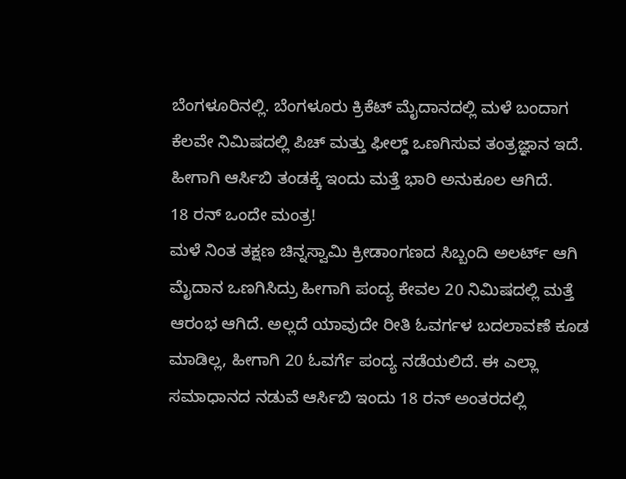ಬೆಂಗಳೂರಿನಲ್ಲಿ. ಬೆಂಗಳೂರು ಕ್ರಿಕೆಟ್ ಮೈದಾನದಲ್ಲಿ ಮಳೆ ಬಂದಾಗ ಕೆಲವೇ ನಿಮಿಷದಲ್ಲಿ ಪಿಚ್ ಮತ್ತು ಫೀಲ್ಡ್ ಒಣಗಿಸುವ ತಂತ್ರಜ್ಞಾನ ಇದೆ. ಹೀಗಾಗಿ ಆರ್ಸಿಬಿ ತಂಡಕ್ಕೆ ಇಂದು ಮತ್ತೆ ಭಾರಿ ಅನುಕೂಲ ಆಗಿದೆ.
18 ರನ್ ಒಂದೇ ಮಂತ್ರ!
ಮಳೆ ನಿಂತ ತಕ್ಷಣ ಚಿನ್ನಸ್ವಾಮಿ ಕ್ರೀಡಾಂಗಣದ ಸಿಬ್ಬಂದಿ ಅಲರ್ಟ್ ಆಗಿ ಮೈದಾನ ಒಣಗಿಸಿದ್ರು ಹೀಗಾಗಿ ಪಂದ್ಯ ಕೇವಲ 20 ನಿಮಿಷದಲ್ಲಿ ಮತ್ತೆ ಆರಂಭ ಆಗಿದೆ. ಅಲ್ಲದೆ ಯಾವುದೇ ರೀತಿ ಓವರ್ಗಳ ಬದಲಾವಣೆ ಕೂಡ ಮಾಡಿಲ್ಲ, ಹೀಗಾಗಿ 20 ಓವರ್ಗೆ ಪಂದ್ಯ ನಡೆಯಲಿದೆ. ಈ ಎಲ್ಲಾ ಸಮಾಧಾನದ ನಡುವೆ ಆರ್ಸಿಬಿ ಇಂದು 18 ರನ್ ಅಂತರದಲ್ಲಿ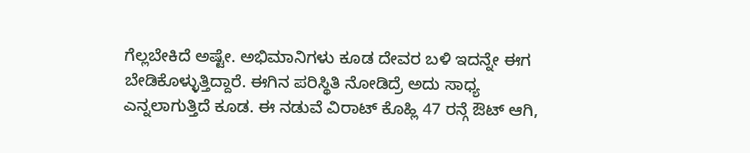ಗೆಲ್ಲಬೇಕಿದೆ ಅಷ್ಟೇ. ಅಭಿಮಾನಿಗಳು ಕೂಡ ದೇವರ ಬಳಿ ಇದನ್ನೇ ಈಗ ಬೇಡಿಕೊಳ್ಳುತ್ತಿದ್ದಾರೆ. ಈಗಿನ ಪರಿಸ್ಥಿತಿ ನೋಡಿದ್ರೆ ಅದು ಸಾಧ್ಯ ಎನ್ನಲಾಗುತ್ತಿದೆ ಕೂಡ. ಈ ನಡುವೆ ವಿರಾಟ್ ಕೊಹ್ಲಿ 47 ರನ್ಗೆ ಔಟ್ ಆಗಿ,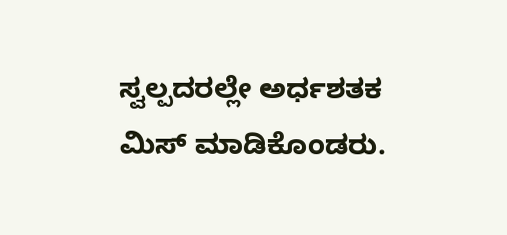ಸ್ವಲ್ಪದರಲ್ಲೇ ಅರ್ಧಶತಕ ಮಿಸ್ ಮಾಡಿಕೊಂಡರು.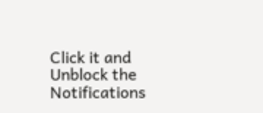Click it and Unblock the Notifications